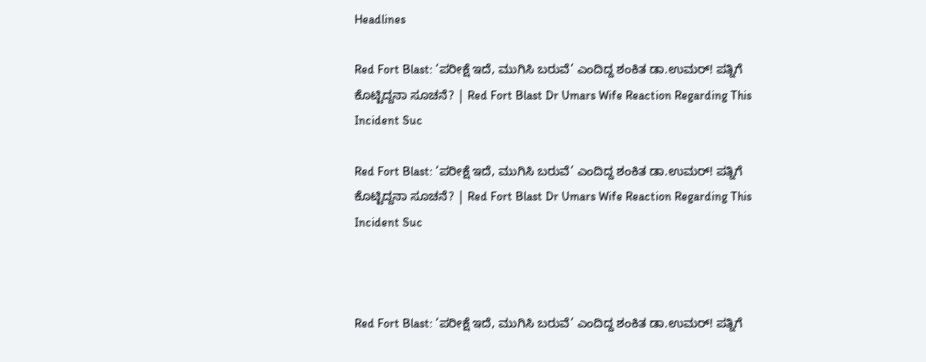Headlines

Red Fort Blast: ‘ಪರೀಕ್ಷೆ ಇದೆ, ಮುಗಿಸಿ ಬರುವೆ’ ಎಂದಿದ್ದ ಶಂಕಿತ ಡಾ.ಉಮರ್! ಪತ್ನಿಗೆ ಕೊಟ್ಟಿದ್ದನಾ ಸೂಚನೆ? | Red Fort Blast Dr Umars Wife Reaction Regarding This Incident Suc

Red Fort Blast: ‘ಪರೀಕ್ಷೆ ಇದೆ, ಮುಗಿಸಿ ಬರುವೆ’ ಎಂದಿದ್ದ ಶಂಕಿತ ಡಾ.ಉಮರ್! ಪತ್ನಿಗೆ ಕೊಟ್ಟಿದ್ದನಾ ಸೂಚನೆ? | Red Fort Blast Dr Umars Wife Reaction Regarding This Incident Suc



Red Fort Blast: ‘ಪರೀಕ್ಷೆ ಇದೆ, ಮುಗಿಸಿ ಬರುವೆ’ ಎಂದಿದ್ದ ಶಂಕಿತ ಡಾ.ಉಮರ್! ಪತ್ನಿಗೆ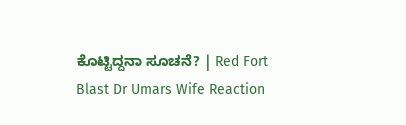ಕೊಟ್ಟಿದ್ದನಾ ಸೂಚನೆ? | Red Fort Blast Dr Umars Wife Reaction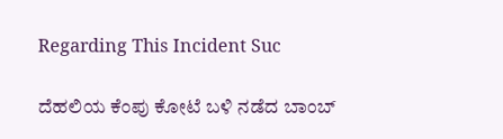Regarding This Incident Suc

ದೆಹಲಿಯ ಕೆಂಪು ಕೋಟೆ ಬಳಿ ನಡೆದ ಬಾಂಬ್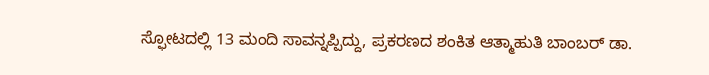ಸ್ಫೋಟದಲ್ಲಿ 13 ಮಂದಿ ಸಾವನ್ನಪ್ಪಿದ್ದು, ಪ್ರಕರಣದ ಶಂಕಿತ ಆತ್ಮಾಹುತಿ ಬಾಂಬರ್ ಡಾ.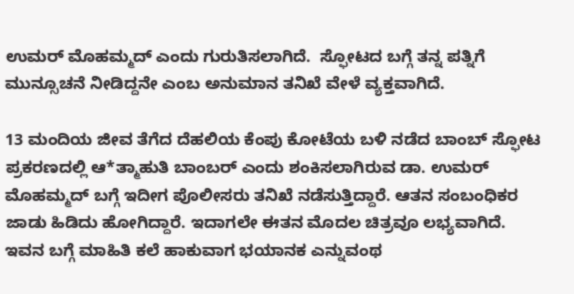ಉಮರ್ ಮೊಹಮ್ಮದ್ ಎಂದು ಗುರುತಿಸಲಾಗಿದೆ.  ಸ್ಫೋಟದ ಬಗ್ಗೆ ತನ್ನ ಪತ್ನಿಗೆ ಮುನ್ಸೂಚನೆ ನೀಡಿದ್ದನೇ ಎಂಬ ಅನುಮಾನ ತನಿಖೆ ವೇಳೆ ವ್ಯಕ್ತವಾಗಿದೆ.

13 ಮಂದಿಯ ಜೀವ ತೆಗೆದ ದೆಹಲಿಯ ಕೆಂಪು ಕೋಟೆಯ ಬಳಿ ನಡೆದ ಬಾಂಬ್ ಸ್ಫೋಟ ಪ್ರಕರಣದಲ್ಲಿ ಆ*ತ್ಮಾಹುತಿ ಬಾಂಬರ್ ಎಂದು ಶಂಕಿಸಲಾಗಿರುವ ಡಾ. ಉಮರ್ ಮೊಹಮ್ಮದ್‌ ಬಗ್ಗೆ ಇದೀಗ ಪೊಲೀಸರು ತನಿಖೆ ನಡೆಸುತ್ತಿದ್ದಾರೆ. ಆತನ ಸಂಬಂಧಿಕರ ಜಾಡು ಹಿಡಿದು ಹೋಗಿದ್ದಾರೆ. ಇದಾಗಲೇ ಈತನ ಮೊದಲ ಚಿತ್ರವೂ ಲಭ್ಯವಾಗಿದೆ. ಇವನ ಬಗ್ಗೆ ಮಾಹಿತಿ ಕಲೆ ಹಾಕುವಾಗ ಭಯಾನಕ ಎನ್ನುವಂಥ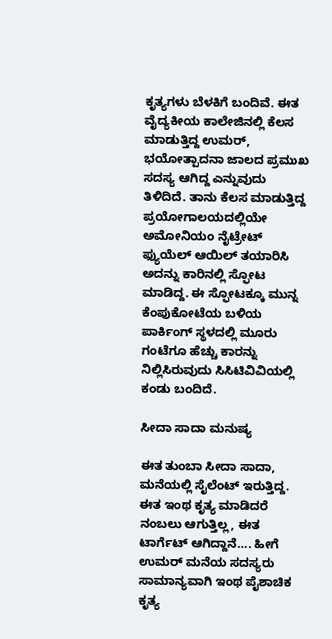ಕೃತ್ಯಗಳು ಬೆಳಕಿಗೆ ಬಂದಿವೆ. ಈತ ವೈದ್ಯಕೀಯ ಕಾಲೇಜಿನಲ್ಲಿ ಕೆಲಸ ಮಾಡುತ್ತಿದ್ದ ಉಮರ್, ಭಯೋತ್ಪಾದನಾ ಜಾಲದ ಪ್ರಮುಖ ಸದಸ್ಯ ಆಗಿದ್ದ ಎನ್ನುವುದು ತಿಳಿದಿದೆ. ತಾನು ಕೆಲಸ ಮಾಡುತ್ತಿದ್ದ ಪ್ರಯೋಗಾಲಯದಲ್ಲಿಯೇ ಅಮೋನಿಯಂ ನೈಟ್ರೇಟ್ ಫ್ಯುಯೆಲ್ ಆಯಿಲ್ ತಯಾರಿಸಿ ಅದನ್ನು ಕಾರಿನಲ್ಲಿ ಸ್ಫೋಟ ಮಾಡಿದ್ದ. ಈ ಸ್ಫೋಟಕ್ಕೂ ಮುನ್ನ ಕೆಂಪುಕೋಟೆಯ ಬಳಿಯ ಪಾರ್ಕಿಂಗ್‌ ಸ್ಥಳದಲ್ಲಿ ಮೂರು ಗಂಟೆಗೂ ಹೆಚ್ಚು ಕಾರನ್ನು ನಿಲ್ಲಿಸಿರುವುದು ಸಿಸಿಟಿವಿವಿಯಲ್ಲಿ ಕಂಡು ಬಂದಿದೆ.

ಸೀದಾ ಸಾದಾ ಮನುಷ್ಯ

ಈತ ತುಂಬಾ ಸೀದಾ ಸಾದಾ, ಮನೆಯಲ್ಲಿ ಸೈಲೆಂಟ್ ಇರುತ್ತಿದ್ದ. ಈತ ಇಂಥ ಕೃತ್ಯ ಮಾಡಿದರೆ ನಂಬಲು ಆಗುತ್ತಿಲ್ಲ, ಈತ ಟಾರ್ಗೆಟ್ ಆಗಿದ್ದಾನೆ…. ಹೀಗೆ ಉಮರ್ ಮನೆಯ ಸದಸ್ಯರು ಸಾಮಾನ್ಯವಾಗಿ ಇಂಥ ಪೈಶಾಚಿಕ ಕೃತ್ಯ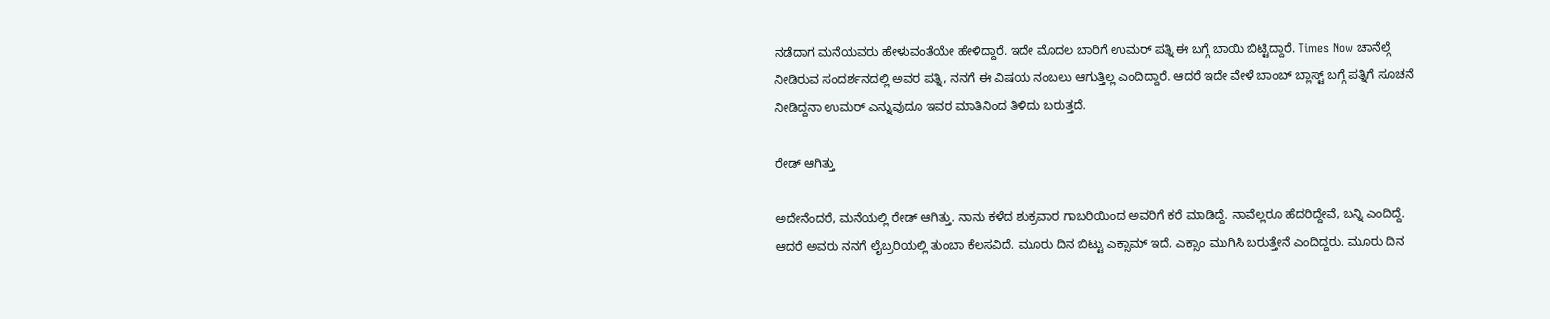ನಡೆದಾಗ ಮನೆಯವರು ಹೇಳುವಂತೆಯೇ ಹೇಳಿದ್ದಾರೆ. ಇದೇ ಮೊದಲ ಬಾರಿಗೆ ಉಮರ್ ಪತ್ನಿ ಈ ಬಗ್ಗೆ ಬಾಯಿ ಬಿಟ್ಟಿದ್ದಾರೆ. Times Now ಚಾನೆಲ್ಗೆ ನೀಡಿರುವ ಸಂದರ್ಶನದಲ್ಲಿ ಅವರ ಪತ್ನಿ, ನನಗೆ ಈ ವಿಷಯ ನಂಬಲು ಆಗುತ್ತಿಲ್ಲ ಎಂದಿದ್ದಾರೆ. ಆದರೆ ಇದೇ ವೇಳೆ ಬಾಂಬ್ ಬ್ಲಾಸ್ಟ್ ಬಗ್ಗೆ ಪತ್ನಿಗೆ ಸೂಚನೆ ನೀಡಿದ್ದನಾ ಉಮರ್ ಎನ್ನುವುದೂ ಇವರ ಮಾತಿನಿಂದ ತಿಳಿದು ಬರುತ್ತದೆ.

ರೇಡ್ ಆಗಿತ್ತು

ಅದೇನೆಂದರೆ, ಮನೆಯಲ್ಲಿ ರೇಡ್ ಆಗಿತ್ತು. ನಾನು ಕಳೆದ ಶುಕ್ರವಾರ ಗಾಬರಿಯಿಂದ ಅವರಿಗೆ ಕರೆ ಮಾಡಿದ್ದೆ. ನಾವೆಲ್ಲರೂ ಹೆದರಿದ್ದೇವೆ, ಬನ್ನಿ ಎಂದಿದ್ದೆ. ಆದರೆ ಅವರು ನನಗೆ ಲೈಬ್ರರಿಯಲ್ಲಿ ತುಂಬಾ ಕೆಲಸವಿದೆ. ಮೂರು ದಿನ ಬಿಟ್ಟು ಎಕ್ಸಾಮ್ ಇದೆ. ಎಕ್ಸಾಂ ಮುಗಿಸಿ ಬರುತ್ತೇನೆ ಎಂದಿದ್ದರು. ಮೂರು ದಿನ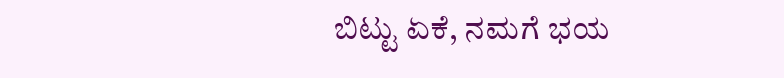ಬಿಟ್ಟು ಏಕೆ, ನಮಗೆ ಭಯ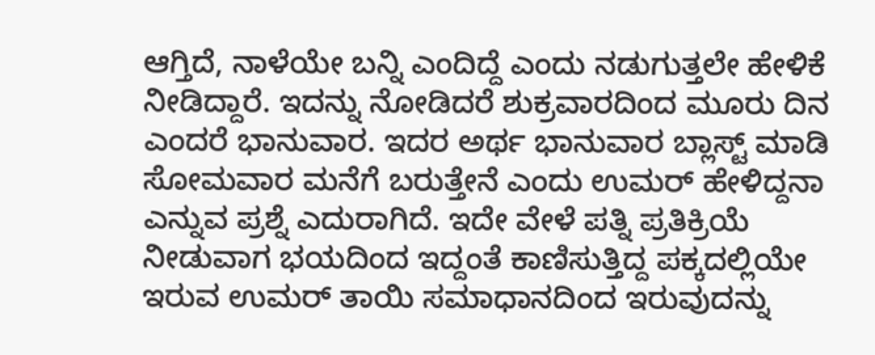ಆಗ್ತಿದೆ, ನಾಳೆಯೇ ಬನ್ನಿ ಎಂದಿದ್ದೆ ಎಂದು ನಡುಗುತ್ತಲೇ ಹೇಳಿಕೆ ನೀಡಿದ್ದಾರೆ. ಇದನ್ನು ನೋಡಿದರೆ ಶುಕ್ರವಾರದಿಂದ ಮೂರು ದಿನ ಎಂದರೆ ಭಾನುವಾರ. ಇದರ ಅರ್ಥ ಭಾನುವಾರ ಬ್ಲಾಸ್ಟ್ ಮಾಡಿ ಸೋಮವಾರ ಮನೆಗೆ ಬರುತ್ತೇನೆ ಎಂದು ಉಮರ್ ಹೇಳಿದ್ದನಾ ಎನ್ನುವ ಪ್ರಶ್ನೆ ಎದುರಾಗಿದೆ. ಇದೇ ವೇಳೆ ಪತ್ನಿ ಪ್ರತಿಕ್ರಿಯೆ ನೀಡುವಾಗ ಭಯದಿಂದ ಇದ್ದಂತೆ ಕಾಣಿಸುತ್ತಿದ್ದ ಪಕ್ಕದಲ್ಲಿಯೇ ಇರುವ ಉಮರ್ ತಾಯಿ ಸಮಾಧಾನದಿಂದ ಇರುವುದನ್ನು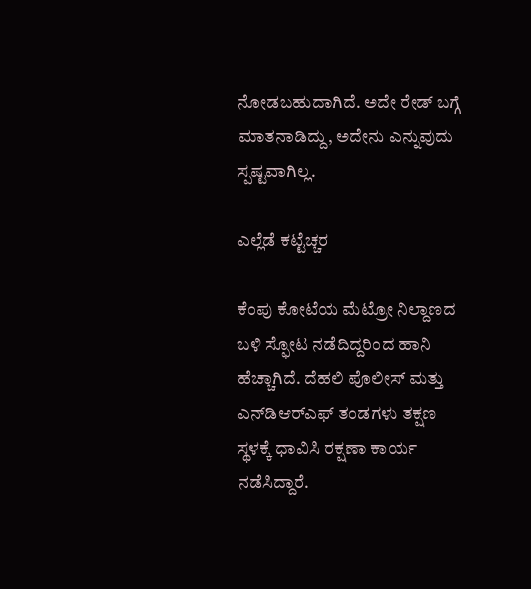ನೋಡಬಹುದಾಗಿದೆ. ಅದೇ ರೇಡ್ ಬಗ್ಗೆ ಮಾತನಾಡಿದ್ದು, ಅದೇನು ಎನ್ನುವುದು ಸ್ಪಷ್ಟವಾಗಿಲ್ಲ.

ಎಲ್ಲೆಡೆ ಕಟ್ಟೆಚ್ಚರ

ಕೆಂಪು ಕೋಟೆಯ ಮೆಟ್ರೋ ನಿಲ್ದಾಣದ ಬಳಿ ಸ್ಫೋಟ ನಡೆದಿದ್ದರಿಂದ ಹಾನಿ ಹೆಚ್ಚಾಗಿದೆ. ದೆಹಲಿ ಪೊಲೀಸ್ ಮತ್ತು ಎನ್‌ಡಿಆರ್‌ಎಫ್ ತಂಡಗಳು ತಕ್ಷಣ ಸ್ಥಳಕ್ಕೆ ಧಾವಿಸಿ ರಕ್ಷಣಾ ಕಾರ್ಯ ನಡೆಸಿದ್ದಾರೆ.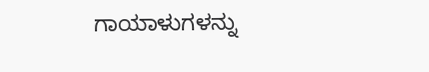ಗಾಯಾಳುಗಳನ್ನು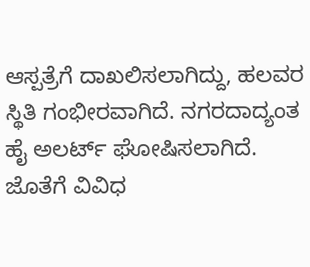ಆಸ್ಪತ್ರೆಗೆ ದಾಖಲಿಸಲಾಗಿದ್ದು, ಹಲವರ ಸ್ಥಿತಿ ಗಂಭೀರವಾಗಿದೆ. ನಗರದಾದ್ಯಂತ ಹೈ ಅಲರ್ಟ್ ಘೋಷಿಸಲಾಗಿದೆ. ಜೊತೆಗೆ ವಿವಿಧ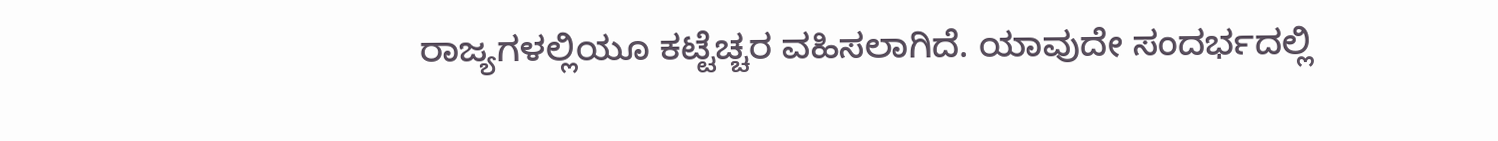ರಾಜ್ಯಗಳಲ್ಲಿಯೂ ಕಟ್ಟೆಚ್ಚರ ವಹಿಸಲಾಗಿದೆ. ಯಾವುದೇ ಸಂದರ್ಭದಲ್ಲಿ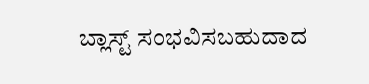ಬ್ಲಾಸ್ಟ್ ಸಂಭವಿಸಬಹುದಾದ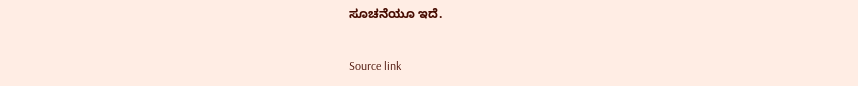ಸೂಚನೆಯೂ ಇದೆ.



Source link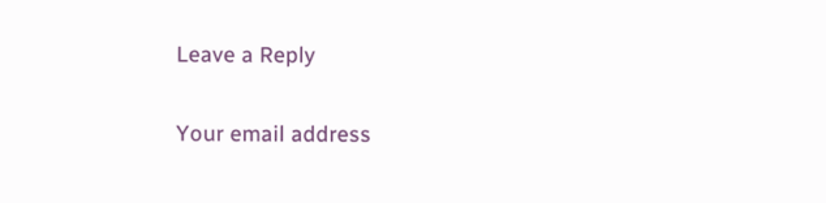Leave a Reply

Your email address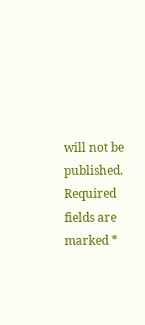will not be published. Required fields are marked *